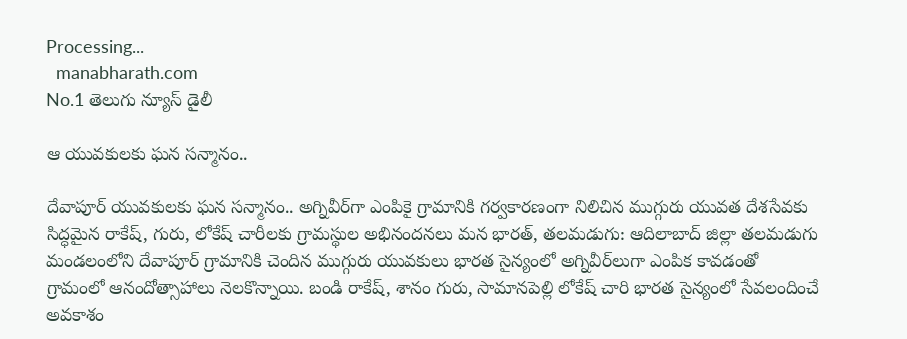Processing...
  manabharath.com
No.1 తెలుగు న్యూస్ డైలీ

ఆ యువకులకు ఘన సన్మానం..

దేవాపూర్ యువకులకు ఘన సన్మానం.. అగ్నివీర్‌గా ఎంపికై గ్రామానికి గర్వకారణంగా నిలిచిన ముగ్గురు యువత దేశసేవకు సిద్ధమైన రాకేష్, గురు, లోకేష్ చారీలకు గ్రామస్థుల అభినందనలు మన భారత్, తలమడుగు: ఆదిలాబాద్ జిల్లా తలమడుగు మండలంలోని దేవాపూర్ గ్రామానికి చెందిన ముగ్గురు యువకులు భారత సైన్యంలో అగ్నివీర్‌లుగా ఎంపిక కావడంతో గ్రామంలో ఆనందోత్సాహాలు నెలకొన్నాయి. బండి రాకేష్, శానం గురు, సామానపెల్లి లోకేష్ చారి భారత సైన్యంలో సేవలందించే అవకాశం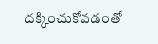దక్కించుకోవడంతో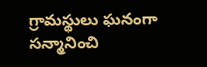గ్రామస్థులు ఘనంగా సన్మానించి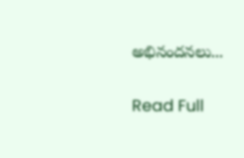అభినందనలు...

Read Full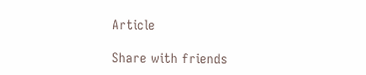Article

Share with friends